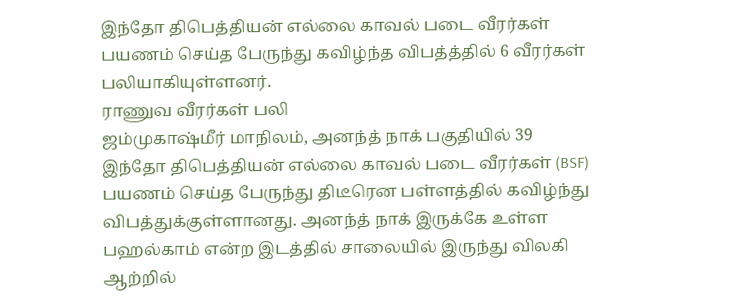இந்தோ திபெத்தியன் எல்லை காவல் படை வீரர்கள் பயணம் செய்த பேருந்து கவிழ்ந்த விபத்த்தில் 6 வீரர்கள் பலியாகியுள்ளனர்.
ராணுவ வீரர்கள் பலி
ஜம்முகாஷ்மீர் மாநிலம், அனந்த் நாக் பகுதியில் 39 இந்தோ திபெத்தியன் எல்லை காவல் படை வீரர்கள் (BSF) பயணம் செய்த பேருந்து திடீரென பள்ளத்தில் கவிழ்ந்து விபத்துக்குள்ளானது. அனந்த் நாக் இருக்கே உள்ள பஹல்காம் என்ற இடத்தில் சாலையில் இருந்து விலகி ஆற்றில்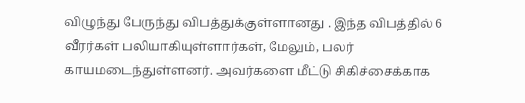விழுந்து பேருந்து விபத்துக்குள்ளானது . இந்த விபத்தில் 6 வீரர்கள் பலியாகியுள்ளார்கள், மேலும், பலர் காயமடைந்துள்ளனர். அவர்களை மீட்டு சிகிச்சைக்காக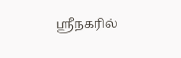ஸ்ரீநகரில்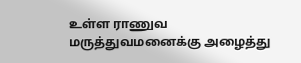உள்ள ராணுவ மருத்துவமனைக்கு அழைத்து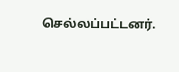செல்லப்பட்டனர்.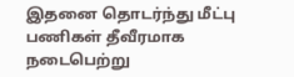இதனை தொடர்ந்து மீட்பு பணிகள் தீவீரமாக நடைபெற்று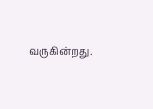வருகின்றது.